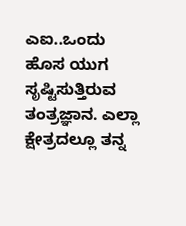ಎಐ..ಒಂದು ಹೊಸ ಯುಗ ಸೃಷ್ಟಿಸುತ್ತಿರುವ ತಂತ್ರಜ್ಞಾನ. ಎಲ್ಲಾ ಕ್ಷೇತ್ರದಲ್ಲೂ ತನ್ನ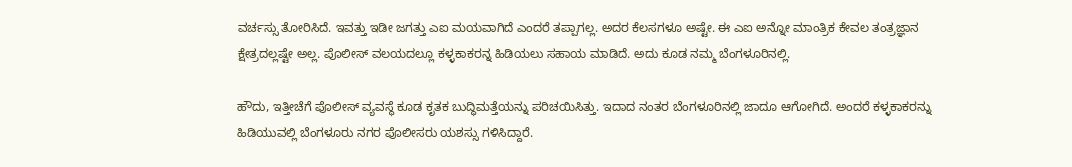ವರ್ಚಸ್ಸು ತೋರಿಸಿದೆ. ಇವತ್ತು ಇಡೀ ಜಗತ್ತು ಎಐ ಮಯವಾಗಿದೆ ಎಂದರೆ ತಪ್ಪಾಗಲ್ಲ. ಅದರ ಕೆಲಸಗಳೂ ಅಷ್ಟೇ. ಈ ಎಐ ಅನ್ನೋ ಮಾಂತ್ರಿಕ ಕೇವಲ ತಂತ್ರಜ್ಞಾನ ಕ್ಷೇತ್ರದಲ್ಲಷ್ಟೇ ಅಲ್ಲ. ಪೊಲೀಸ್ ವಲಯದಲ್ಲೂ ಕಳ್ಳಕಾಕರನ್ನ ಹಿಡಿಯಲು ಸಹಾಯ ಮಾಡಿದೆ. ಅದು ಕೂಡ ನಮ್ಮ ಬೆಂಗಳೂರಿನಲ್ಲಿ.

ಹೌದು, ಇತ್ತೀಚೆಗೆ ಪೊಲೀಸ್ ವ್ಯವಸ್ಥೆ ಕೂಡ ಕೃತಕ ಬುದ್ಧಿಮತ್ತೆಯನ್ನು ಪರಿಚಯಿಸಿತ್ತು. ಇದಾದ ನಂತರ ಬೆಂಗಳೂರಿನಲ್ಲಿ ಜಾದೂ ಆಗೋಗಿದೆ. ಅಂದರೆ ಕಳ್ಳಕಾಕರನ್ನು ಹಿಡಿಯುವಲ್ಲಿ ಬೆಂಗಳೂರು ನಗರ ಪೊಲೀಸರು ಯಶಸ್ಸು ಗಳಿಸಿದ್ದಾರೆ.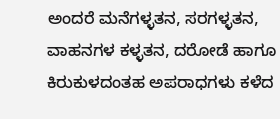ಅಂದರೆ ಮನೆಗಳ್ಳತನ, ಸರಗಳ್ಳತನ, ವಾಹನಗಳ ಕಳ್ಳತನ, ದರೋಡೆ ಹಾಗೂ ಕಿರುಕುಳದಂತಹ ಅಪರಾಧಗಳು ಕಳೆದ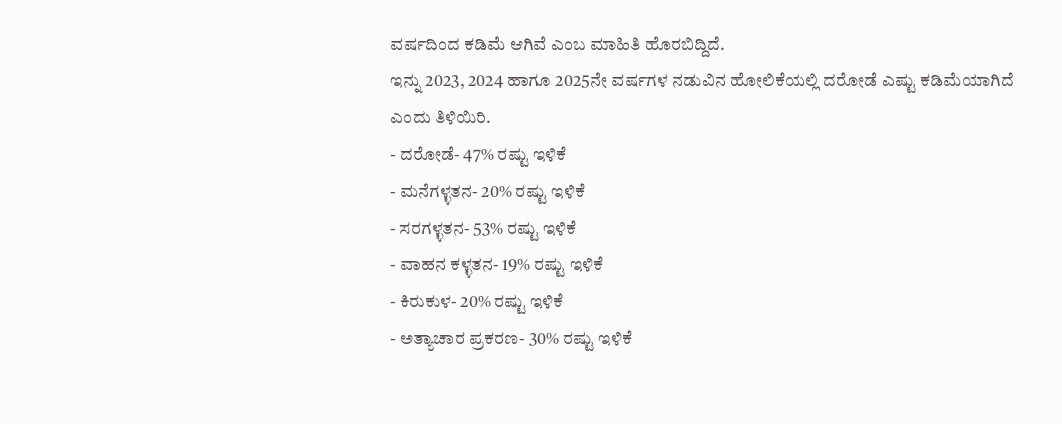ವರ್ಷದಿಂದ ಕಡಿಮೆ ಆಗಿವೆ ಎಂಬ ಮಾಹಿತಿ ಹೊರಬಿದ್ದಿದೆ.
ಇನ್ನು 2023, 2024 ಹಾಗೂ 2025ನೇ ವರ್ಷಗಳ ನಡುವಿನ ಹೋಲಿಕೆಯಲ್ಲಿ ದರೋಡೆ ಎಷ್ಟು ಕಡಿಮೆಯಾಗಿದೆ ಎಂದು ತಿಳಿಯಿರಿ.
- ದರೋಡೆ- 47% ರಷ್ಟು ಇಳಿಕೆ
- ಮನೆಗಳ್ಳತನ- 20% ರಷ್ಟು ಇಳಿಕೆ
- ಸರಗಳ್ಳತನ- 53% ರಷ್ಟು ಇಳಿಕೆ
- ವಾಹನ ಕಳ್ಳತನ- 19% ರಷ್ಟು ಇಳಿಕೆ
- ಕಿರುಕುಳ- 20% ರಷ್ಟು ಇಳಿಕೆ
- ಅತ್ಯಾಚಾರ ಪ್ರಕರಣ- 30% ರಷ್ಟು ಇಳಿಕೆ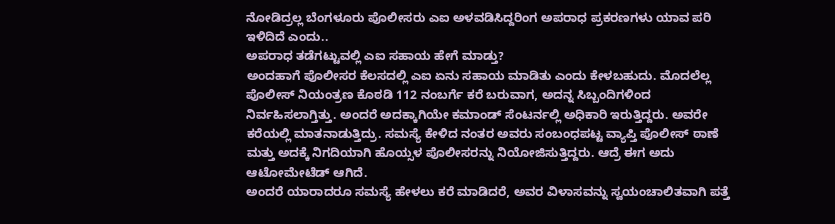ನೋಡಿದ್ರಲ್ಲ ಬೆಂಗಳೂರು ಪೊಲೀಸರು ಎಐ ಅಳವಡಿಸಿದ್ದರಿಂಗ ಅಪರಾಧ ಪ್ರಕರಣಗಳು ಯಾವ ಪರಿ ಇಳಿದಿದೆ ಎಂದು..
ಅಪರಾಧ ತಡೆಗಟ್ಟುವಲ್ಲಿ ಎಐ ಸಹಾಯ ಹೇಗೆ ಮಾಡ್ತು?
ಅಂದಹಾಗೆ ಪೊಲೀಸರ ಕೆಲಸದಲ್ಲಿ ಎಐ ಏನು ಸಹಾಯ ಮಾಡಿತು ಎಂದು ಕೇಳಬಹುದು. ಮೊದಲೆಲ್ಲ ಪೊಲೀಸ್ ನಿಯಂತ್ರಣ ಕೊಠಡಿ 112 ನಂಬರ್ಗೆ ಕರೆ ಬರುವಾಗ, ಅದನ್ನ ಸಿಬ್ಬಂದಿಗಳಿಂದ ನಿರ್ವಹಿಸಲಾಗ್ತಿತ್ತು. ಅಂದರೆ ಅದಕ್ಕಾಗಿಯೇ ಕಮಾಂಡ್ ಸೆಂಟರ್ನಲ್ಲಿ ಅಧಿಕಾರಿ ಇರುತ್ತಿದ್ದರು. ಅವರೇ ಕರೆಯಲ್ಲಿ ಮಾತನಾಡುತ್ತಿದ್ರು. ಸಮಸ್ಯೆ ಕೇಳಿದ ನಂತರ ಅವರು ಸಂಬಂಧಪಟ್ಟ ವ್ಯಾಪ್ತಿ ಪೊಲೀಸ್ ಠಾಣೆ ಮತ್ತು ಅದಕ್ಕೆ ನಿಗದಿಯಾಗಿ ಹೊಯ್ಸಳ ಪೊಲೀಸರನ್ನು ನಿಯೋಜಿಸುತ್ತಿದ್ದರು. ಆದ್ರೆ ಈಗ ಅದು ಆಟೋಮೇಟೆಡ್ ಆಗಿದೆ.
ಅಂದರೆ ಯಾರಾದರೂ ಸಮಸ್ಯೆ ಹೇಳಲು ಕರೆ ಮಾಡಿದರೆ, ಅವರ ವಿಳಾಸವನ್ನು ಸ್ವಯಂಚಾಲಿತವಾಗಿ ಪತ್ತೆ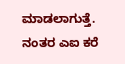ಮಾಡಲಾಗುತ್ತೆ. ನಂತರ ಎಐ ಕರೆ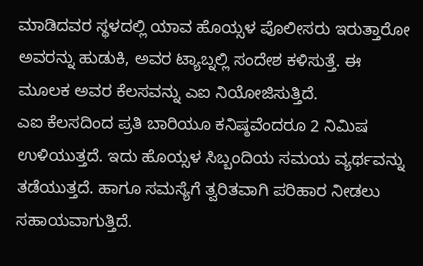ಮಾಡಿದವರ ಸ್ಥಳದಲ್ಲಿ ಯಾವ ಹೊಯ್ಸಳ ಪೊಲೀಸರು ಇರುತ್ತಾರೋ ಅವರನ್ನು ಹುಡುಕಿ, ಅವರ ಟ್ಯಾಬ್ನಲ್ಲಿ ಸಂದೇಶ ಕಳಿಸುತ್ತೆ. ಈ ಮೂಲಕ ಅವರ ಕೆಲಸವನ್ನು ಎಐ ನಿಯೋಜಿಸುತ್ತಿದೆ.
ಎಐ ಕೆಲಸದಿಂದ ಪ್ರತಿ ಬಾರಿಯೂ ಕನಿಷ್ಠವೆಂದರೂ 2 ನಿಮಿಷ ಉಳಿಯುತ್ತದೆ. ಇದು ಹೊಯ್ಸಳ ಸಿಬ್ಬಂದಿಯ ಸಮಯ ವ್ಯರ್ಥವನ್ನು ತಡೆಯುತ್ತದೆ. ಹಾಗೂ ಸಮಸ್ಯೆಗೆ ತ್ವರಿತವಾಗಿ ಪರಿಹಾರ ನೀಡಲು ಸಹಾಯವಾಗುತ್ತಿದೆ.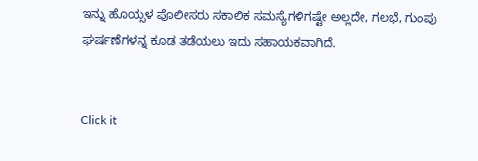ಇನ್ನು ಹೊಯ್ಸಳ ಪೊಲೀಸರು ಸಕಾಲಿಕ ಸಮಸ್ಯೆಗಳಿಗಷ್ಟೇ ಅಲ್ಲದೇ, ಗಲಭೆ, ಗುಂಪು ಘರ್ಷಣೆಗಳನ್ನ ಕೂಡ ತಡೆಯಲು ಇದು ಸಹಾಯಕವಾಗಿದೆ.


Click it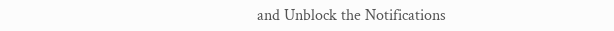and Unblock the Notifications